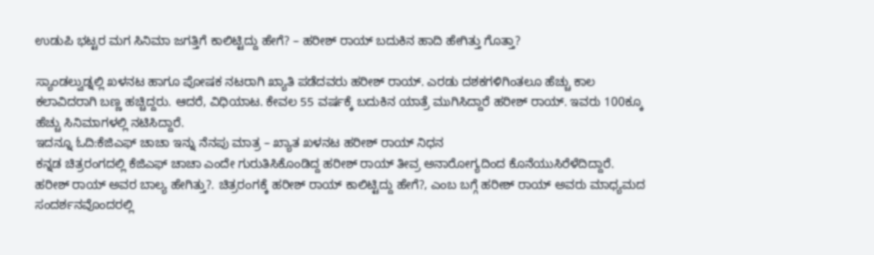ಉಡುಪಿ ಭಟ್ಟರ ಮಗ ಸಿನಿಮಾ ಜಗತ್ತಿಗೆ ಕಾಲಿಟ್ಟಿದ್ದು ಹೇಗೆ? – ಹರೀಶ್ ರಾಯ್ ಬದುಕಿನ ಹಾದಿ ಹೇಗಿತ್ತು ಗೊತ್ತಾ?

ಸ್ಯಾಂಡಲ್ವುಡ್ನಲ್ಲಿ ಖಳನಟ ಹಾಗೂ ಪೋಷಕ ನಟರಾಗಿ ಖ್ಯಾತಿ ಪಡೆದವರು ಹರೀಶ್ ರಾಯ್. ಎರಡು ದಶಕಗಳಿಗಿಂತಲೂ ಹೆಚ್ಚು ಕಾಲ ಕಲಾವಿದರಾಗಿ ಬಣ್ಣ ಹಚ್ಚಿದ್ದರು. ಆದರೆ, ವಿಧಿಯಾಟ. ಕೇವಲ 55 ವರ್ಷಕ್ಕೆ ಬದುಕಿನ ಯಾತ್ರೆ ಮುಗಿಸಿದ್ದಾರೆ ಹರೀಶ್ ರಾಯ್. ಇವರು 100ಕ್ಕೂ ಹೆಚ್ಚು ಸಿನಿಮಾಗಳಲ್ಲಿ ನಟಿಸಿದ್ದಾರೆ.
ಇದನ್ನೂ ಓದಿ:ಕೆಜಿಎಫ್ ಚಾಚಾ ಇನ್ನು ನೆನಪು ಮಾತ್ರ – ಖ್ಯಾತ ಖಳನಟ ಹರೀಶ್ ರಾಯ್ ನಿಧನ
ಕನ್ನಡ ಚಿತ್ರರಂಗದಲ್ಲಿ ಕೆಜಿಎಫ್ ಚಾಚಾ ಎಂದೇ ಗುರುತಿಸಿಕೊಂಡಿದ್ದ ಹರೀಶ್ ರಾಯ್ ತೀವ್ರ ಅನಾರೋಗ್ಯದಿಂದ ಕೊನೆಯುಸಿರೆಳೆದಿದ್ದಾರೆ. ಹರೀಶ್ ರಾಯ್ ಅವರ ಬಾಲ್ಯ ಹೇಗಿತ್ತು?. ಚಿತ್ರರಂಗಕ್ಕೆ ಹರೀಶ್ ರಾಯ್ ಕಾಲಿಟ್ಟಿದ್ದು ಹೇಗೆ?, ಎಂಬ ಬಗ್ಗೆ ಹರೀಶ್ ರಾಯ್ ಅವರು ಮಾಧ್ಯಮದ ಸಂದರ್ಶನವೊಂದರಲ್ಲಿ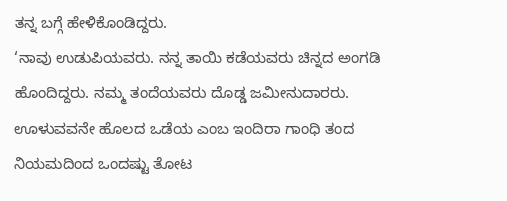ತನ್ನ ಬಗ್ಗೆ ಹೇಳಿಕೊಂಡಿದ್ದರು.
‘ನಾವು ಉಡುಪಿಯವರು. ನನ್ನ ತಾಯಿ ಕಡೆಯವರು ಚಿನ್ನದ ಅಂಗಡಿ ಹೊಂದಿದ್ದರು. ನಮ್ಮ ತಂದೆಯವರು ದೊಡ್ಡ ಜಮೀನುದಾರರು. ಊಳುವವನೇ ಹೊಲದ ಒಡೆಯ ಎಂಬ ಇಂದಿರಾ ಗಾಂಧಿ ತಂದ ನಿಯಮದಿಂದ ಒಂದಷ್ಟು ತೋಟ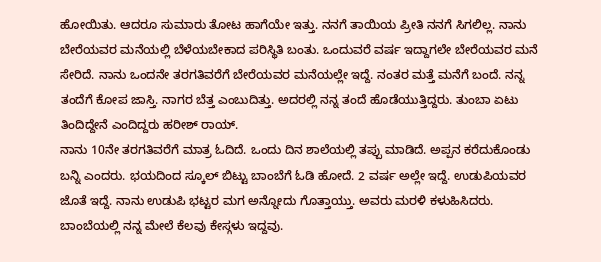ಹೋಯಿತು. ಆದರೂ ಸುಮಾರು ತೋಟ ಹಾಗೆಯೇ ಇತ್ತು. ನನಗೆ ತಾಯಿಯ ಪ್ರೀತಿ ನನಗೆ ಸಿಗಲಿಲ್ಲ. ನಾನು ಬೇರೆಯವರ ಮನೆಯಲ್ಲಿ ಬೆಳೆಯಬೇಕಾದ ಪರಿಸ್ಥಿತಿ ಬಂತು. ಒಂದುವರೆ ವರ್ಷ ಇದ್ದಾಗಲೇ ಬೇರೆಯವರ ಮನೆ ಸೇರಿದೆ. ನಾನು ಒಂದನೇ ತರಗತಿವರೆಗೆ ಬೇರೆಯವರ ಮನೆಯಲ್ಲೇ ಇದ್ದೆ. ನಂತರ ಮತ್ತೆ ಮನೆಗೆ ಬಂದೆ. ನನ್ನ ತಂದೆಗೆ ಕೋಪ ಜಾಸ್ತಿ. ನಾಗರ ಬೆತ್ತ ಎಂಬುದಿತ್ತು. ಅದರಲ್ಲಿ ನನ್ನ ತಂದೆ ಹೊಡೆಯುತ್ತಿದ್ದರು. ತುಂಬಾ ಏಟು ತಿಂದಿದ್ದೇನೆ ಎಂದಿದ್ದರು ಹರೀಶ್ ರಾಯ್.
ನಾನು 10ನೇ ತರಗತಿವರೆಗೆ ಮಾತ್ರ ಓದಿದೆ. ಒಂದು ದಿನ ಶಾಲೆಯಲ್ಲಿ ತಪ್ಪು ಮಾಡಿದೆ. ಅಪ್ಪನ ಕರೆದುಕೊಂಡು ಬನ್ನಿ ಎಂದರು. ಭಯದಿಂದ ಸ್ಕೂಲ್ ಬಿಟ್ಟು ಬಾಂಬೆಗೆ ಓಡಿ ಹೋದೆ. 2 ವರ್ಷ ಅಲ್ಲೇ ಇದ್ದೆ. ಉಡುಪಿಯವರ ಜೊತೆ ಇದ್ದೆ. ನಾನು ಉಡುಪಿ ಭಟ್ಟರ ಮಗ ಅನ್ನೋದು ಗೊತ್ತಾಯ್ತು. ಅವರು ಮರಳಿ ಕಳುಹಿಸಿದರು. ಬಾಂಬೆಯಲ್ಲಿ ನನ್ನ ಮೇಲೆ ಕೆಲವು ಕೇಸ್ಗಳು ಇದ್ದವು.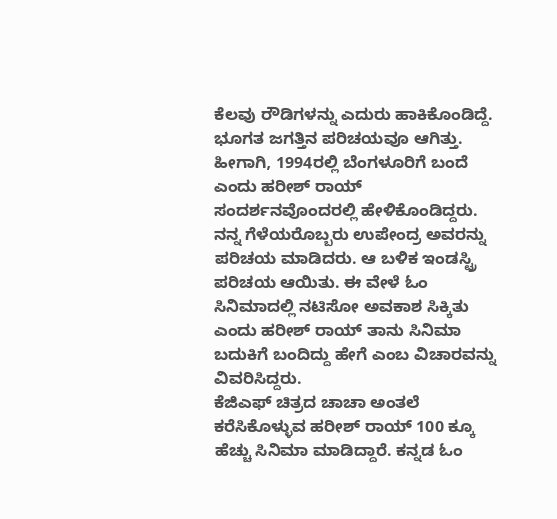ಕೆಲವು ರೌಡಿಗಳನ್ನು ಎದುರು ಹಾಕಿಕೊಂಡಿದ್ದೆ. ಭೂಗತ ಜಗತ್ತಿನ ಪರಿಚಯವೂ ಆಗಿತ್ತು. ಹೀಗಾಗಿ, 1994ರಲ್ಲಿ ಬೆಂಗಳೂರಿಗೆ ಬಂದೆ ಎಂದು ಹರೀಶ್ ರಾಯ್ ಸಂದರ್ಶನವೊಂದರಲ್ಲಿ ಹೇಳಿಕೊಂಡಿದ್ದರು. ನನ್ನ ಗೆಳೆಯರೊಬ್ಬರು ಉಪೇಂದ್ರ ಅವರನ್ನು ಪರಿಚಯ ಮಾಡಿದರು. ಆ ಬಳಿಕ ಇಂಡಸ್ಟ್ರಿ ಪರಿಚಯ ಆಯಿತು. ಈ ವೇಳೆ ಓಂ ಸಿನಿಮಾದಲ್ಲಿ ನಟಿಸೋ ಅವಕಾಶ ಸಿಕ್ಕಿತು ಎಂದು ಹರೀಶ್ ರಾಯ್ ತಾನು ಸಿನಿಮಾ ಬದುಕಿಗೆ ಬಂದಿದ್ದು ಹೇಗೆ ಎಂಬ ವಿಚಾರವನ್ನು ವಿವರಿಸಿದ್ದರು.
ಕೆಜಿಎಫ್ ಚಿತ್ರದ ಚಾಚಾ ಅಂತಲೆ ಕರೆಸಿಕೊಳ್ಳುವ ಹರೀಶ್ ರಾಯ್ 100 ಕ್ಕೂ ಹೆಚ್ಚು ಸಿನಿಮಾ ಮಾಡಿದ್ದಾರೆ. ಕನ್ನಡ ಓಂ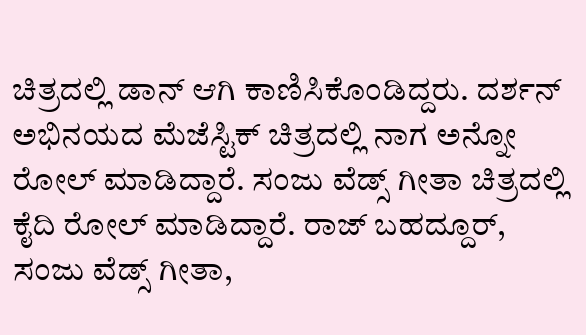ಚಿತ್ರದಲ್ಲಿ ಡಾನ್ ಆಗಿ ಕಾಣಿಸಿಕೊಂಡಿದ್ದರು. ದರ್ಶನ್ ಅಭಿನಯದ ಮೆಜೆಸ್ಟಿಕ್ ಚಿತ್ರದಲ್ಲಿ ನಾಗ ಅನ್ನೋ ರೋಲ್ ಮಾಡಿದ್ದಾರೆ. ಸಂಜು ವೆಡ್ಸ್ ಗೀತಾ ಚಿತ್ರದಲ್ಲಿ ಕೈದಿ ರೋಲ್ ಮಾಡಿದ್ದಾರೆ. ರಾಜ್ ಬಹದ್ದೂರ್, ಸಂಜು ವೆಡ್ಸ್ ಗೀತಾ,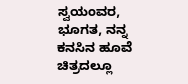ಸ್ವಯಂವರ, ಭೂಗತ, ನನ್ನ ಕನಸಿನ ಹೂವೆ ಚಿತ್ರದಲ್ಲೂ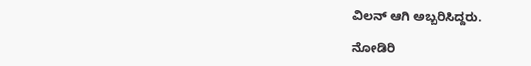ವಿಲನ್ ಆಗಿ ಅಬ್ಬರಿಸಿದ್ದರು.

ನೋಡಿರಿ